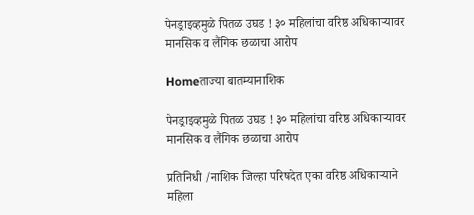पेनड्राइव्हमुळे पितळ उघड ! ३० महिलांचा वरिष्ठ अधिकाऱ्यावर मानसिक व लैंगिक छळाचा आरोप

Homeताज्या बातम्यानाशिक

पेनड्राइव्हमुळे पितळ उघड ! ३० महिलांचा वरिष्ठ अधिकाऱ्यावर मानसिक व लैंगिक छळाचा आरोप

प्रतिनिधी /नाशिक जिल्हा परिषदेत एका वरिष्ठ अधिकाऱ्याने महिला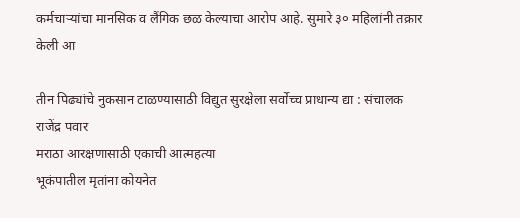कर्मचाऱ्यांचा मानसिक व लैंगिक छळ केल्याचा आरोप आहे. सुमारे ३० महिलांनी तक्रार केली आ

तीन पिढ्यांचे नुकसान टाळण्यासाठी विद्युत सुरक्षेला सर्वोच्च प्राधान्य द्या : संचालक राजेंद्र पवार
मराठा आरक्षणासाठी एकाची आत्महत्या
भूकंपातील मृतांना कोयनेत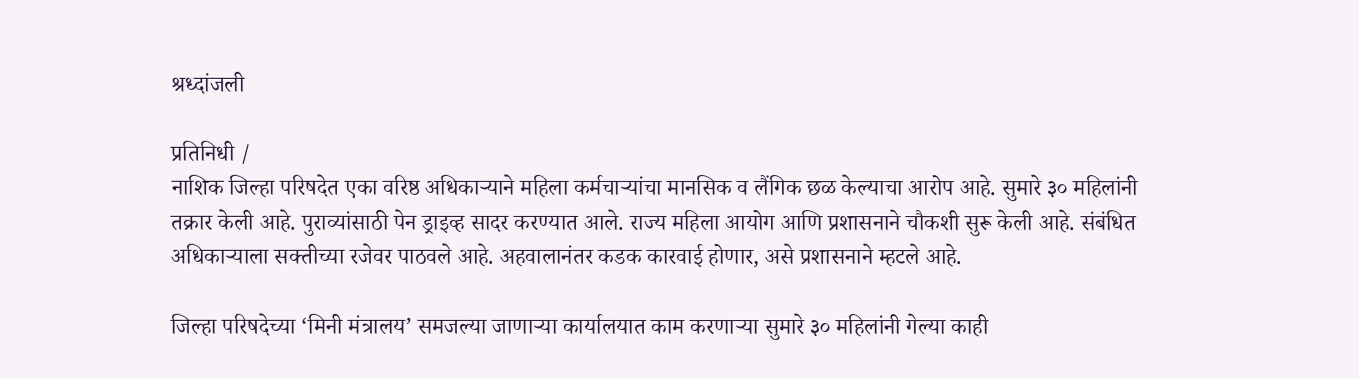श्रध्दांजली

प्रतिनिधी /
नाशिक जिल्हा परिषदेत एका वरिष्ठ अधिकाऱ्याने महिला कर्मचाऱ्यांचा मानसिक व लैंगिक छळ केल्याचा आरोप आहे. सुमारे ३० महिलांनी तक्रार केली आहे. पुराव्यांसाठी पेन ड्राइव्ह सादर करण्यात आले. राज्य महिला आयोग आणि प्रशासनाने चौकशी सुरू केली आहे. संबंधित अधिकाऱ्याला सक्तीच्या रजेवर पाठवले आहे. अहवालानंतर कडक कारवाई होणार, असे प्रशासनाने म्हटले आहे.

जिल्हा परिषदेच्या ‘मिनी मंत्रालय’ समजल्या जाणाऱ्या कार्यालयात काम करणाऱ्या सुमारे ३० महिलांनी गेल्या काही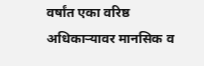वर्षांत एका वरिष्ठ अधिकाऱ्यावर मानसिक व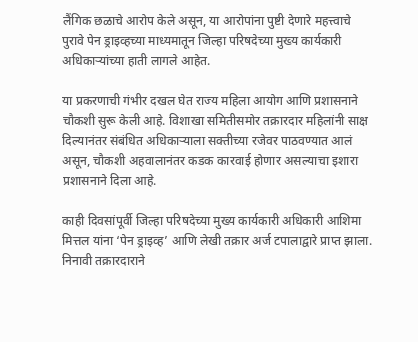लैंगिक छळाचे आरोप केले असून, या आरोपांना पुष्टी देणारे महत्त्वाचे पुरावे पेन ड्राइव्हच्या माध्यमातून जिल्हा परिषदेच्या मुख्य कार्यकारी अधिकाऱ्यांच्या हाती लागले आहेत.

या प्रकरणाची गंभीर दखल घेत राज्य महिला आयोग आणि प्रशासनाने चौकशी सुरू केली आहे. विशाखा समितीसमोर तक्रारदार महिलांनी साक्ष दिल्यानंतर संबंधित अधिकाऱ्याला सक्तीच्या रजेवर पाठवण्यात आलं असून, चौकशी अहवालानंतर कडक कारवाई होणार असल्याचा इशारा प्रशासनाने दिला आहे.

काही दिवसांपूर्वी जिल्हा परिषदेच्या मुख्य कार्यकारी अधिकारी आशिमा मित्तल यांना ‘पेन ड्राइव्ह’ आणि लेखी तक्रार अर्ज टपालाद्वारे प्राप्त झाला. निनावी तक्रारदाराने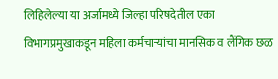लिहिलेल्या या अर्जामध्ये जिल्हा परिषदेतील एका विभागप्रमुखाकडून महिला कर्मचाऱ्यांचा मानसिक व लैंगिक छळ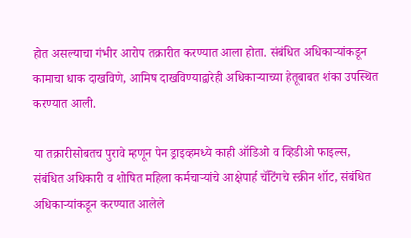होत असल्याचा गंभीर आरोप तक्रारीत करण्यात आला होता. संबंधित अधिकाऱ्यांकडून कामाचा धाक दाखविणे, आमिष दाखविण्याद्वारेही अधिकाऱ्याच्या हेतूबाबत शंका उपस्थित करण्यात आली.

या तक्रारीसोबतच पुरावे म्हणून पेन ड्राइव्हमध्ये काही ऑडिओ व व्हिडीओ फाइल्स, संबंधित अधिकारी व शोषित महिला कर्मचाऱ्यांचे आक्षेपार्ह चॅटिंगचे स्क्रीन शॉट, संबंधित अधिकाऱ्यांकडून करण्यात आलेले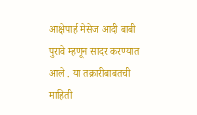आक्षेपार्ह मेसेज आदी बाबी पुरावे म्हणून सादर करण्यात आले . या तक्रारीबाबतची माहिती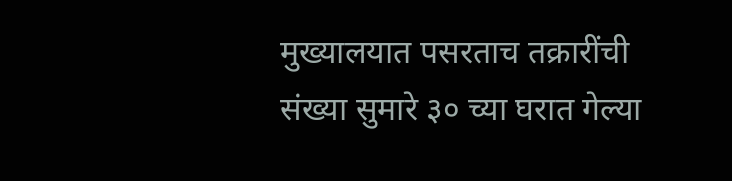मुख्यालयात पसरताच तक्रारींची संख्या सुमारे ३० च्या घरात गेल्या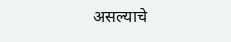असल्याचे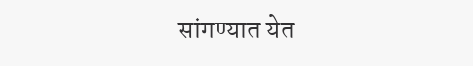सांगण्यात येत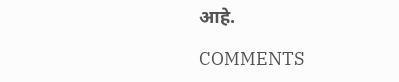आहे.

COMMENTS